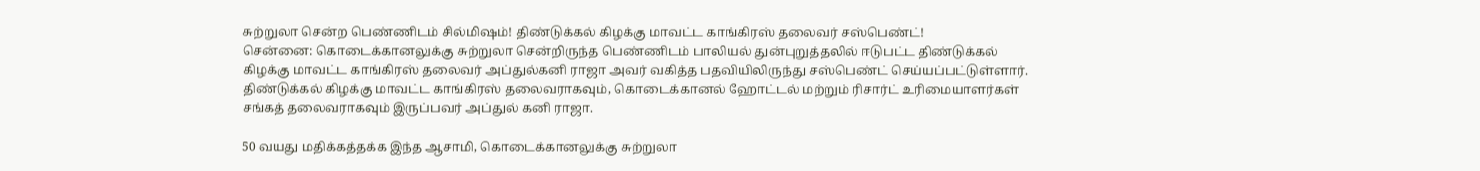சுற்றுலா சென்ற பெண்ணிடம் சில்மிஷம்! திண்டுக்கல் கிழக்கு மாவட்ட காங்கிரஸ் தலைவர் சஸ்பெண்ட்!
சென்னை: கொடைக்கானலுக்கு சுற்றுலா சென்றிருந்த பெண்ணிடம் பாலியல் துன்புறுத்தலில் ஈடுபட்ட திண்டுக்கல் கிழக்கு மாவட்ட காங்கிரஸ் தலைவர் அப்துல்கனி ராஜா அவர் வகித்த பதவியிலிருந்து சஸ்பெண்ட் செய்யப்பட்டுள்ளார்.
திண்டுக்கல் கிழக்கு மாவட்ட காங்கிரஸ் தலைவராகவும், கொடைக்கானல் ஹோட்டல் மற்றும் ரிசார்ட் உரிமையாளர்கள் சங்கத் தலைவராகவும் இருப்பவர் அப்துல் கனி ராஜா.

50 வயது மதிக்கத்தக்க இந்த ஆசாமி, கொடைக்கானலுக்கு சுற்றுலா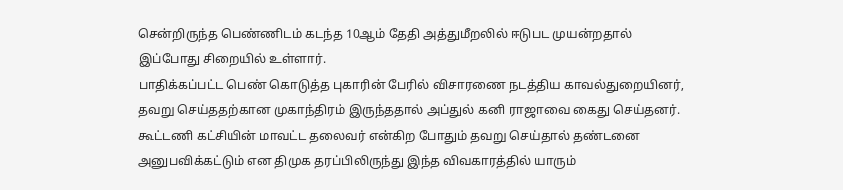சென்றிருந்த பெண்ணிடம் கடந்த 10ஆம் தேதி அத்துமீறலில் ஈடுபட முயன்றதால் இப்போது சிறையில் உள்ளார்.
பாதிக்கப்பட்ட பெண் கொடுத்த புகாரின் பேரில் விசாரணை நடத்திய காவல்துறையினர், தவறு செய்ததற்கான முகாந்திரம் இருந்ததால் அப்துல் கனி ராஜாவை கைது செய்தனர்.
கூட்டணி கட்சியின் மாவட்ட தலைவர் என்கிற போதும் தவறு செய்தால் தண்டனை அனுபவிக்கட்டும் என திமுக தரப்பிலிருந்து இந்த விவகாரத்தில் யாரும்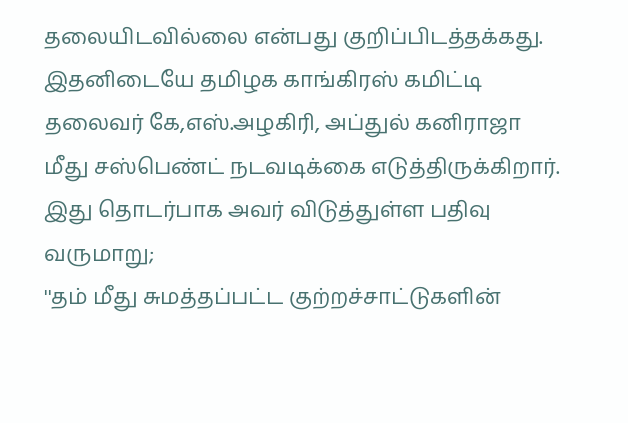தலையிடவில்லை என்பது குறிப்பிடத்தக்கது.
இதனிடையே தமிழக காங்கிரஸ் கமிட்டி தலைவர் கே,எஸ்.அழகிரி, அப்துல் கனிராஜா மீது சஸ்பெண்ட் நடவடிக்கை எடுத்திருக்கிறார். இது தொடர்பாக அவர் விடுத்துள்ள பதிவு வருமாறு;
''தம் மீது சுமத்தப்பட்ட குற்றச்சாட்டுகளின்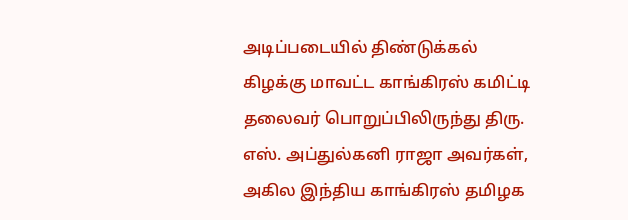அடிப்படையில் திண்டுக்கல் கிழக்கு மாவட்ட காங்கிரஸ் கமிட்டி தலைவர் பொறுப்பிலிருந்து திரு. எஸ். அப்துல்கனி ராஜா அவர்கள், அகில இந்திய காங்கிரஸ் தமிழக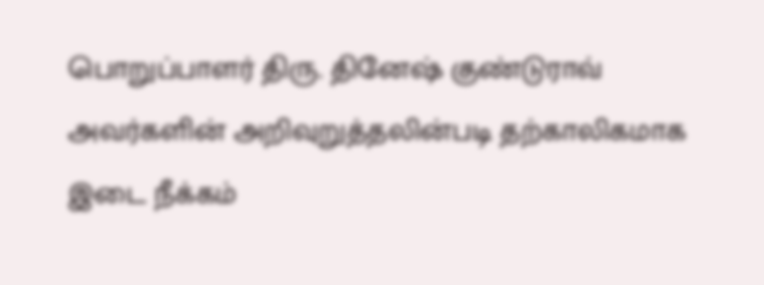பொறுப்பாளர் திரு. தினேஷ் குண்டுராவ் அவர்களின் அறிவுறுத்தலின்படி தற்காலிகமாக இடை நீக்கம்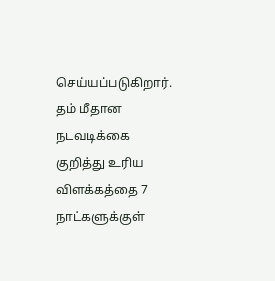செய்யப்படுகிறார்.
தம் மீதான நடவடிக்கை குறித்து உரிய விளக்கத்தை 7 நாட்களுக்குள்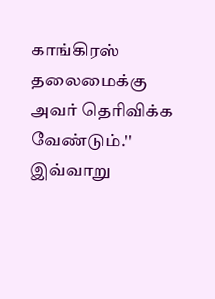காங்கிரஸ் தலைமைக்கு அவர் தெரிவிக்க வேண்டும்.'' இவ்வாறு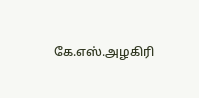கே.எஸ்.அழகிரி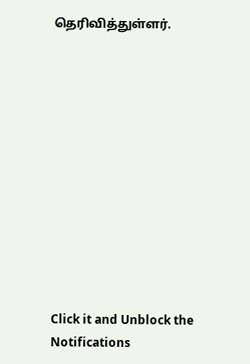தெரிவித்துள்ளர்.












Click it and Unblock the Notifications